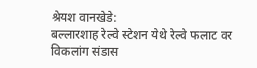श्रेयश वानखेडे:
बल्लारशाह रेल्वे स्टेशन येथे रेल्वे फलाट वर विकलांग संडास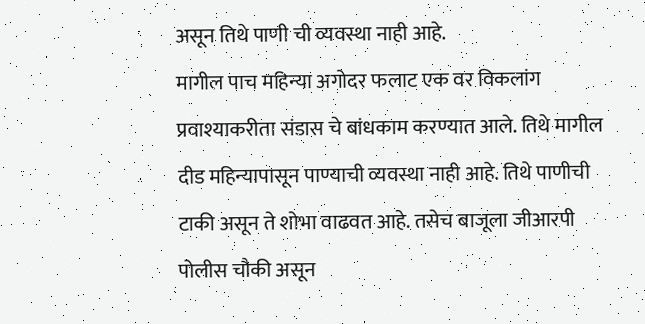असून तिथे पाणी ची व्यवस्था नाही आहे.
मागील पाच महिन्या अगोदर फलाट एक वर विकलांग प्रवाश्याकरीता संडास चे बांधकाम करण्यात आले. तिथे मागील दीड महिन्यापासून पाण्याची व्यवस्था नाही आहे. तिथे पाणीची टाकी असून ते शोभा वाढवत आहे. तसेच बाजूला जीआरपी पोलीस चौकी असून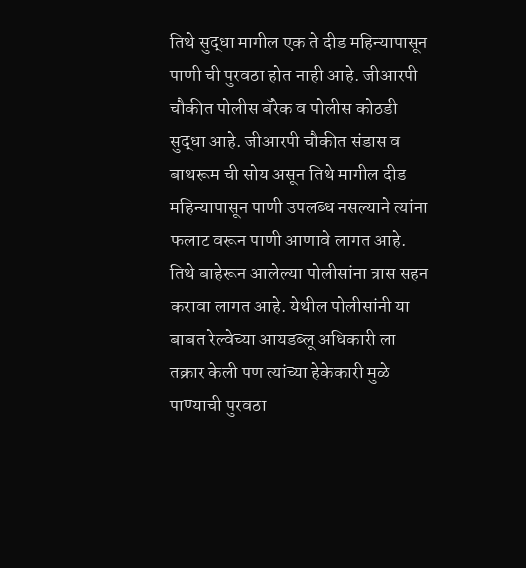तिथे सुद्धा मागील एक ते दीड महिन्यापासून पाणी ची पुरवठा होत नाही आहे. जीआरपी चौकीत पोलीस बॅरेक व पोलीस कोठडी सुद्धा आहे. जीआरपी चौकीत संडास व बाथरूम ची सोय असून तिथे मागील दीड महिन्यापासून पाणी उपलब्ध नसल्याने त्यांना फलाट वरून पाणी आणावे लागत आहे. तिथे बाहेरून आलेल्या पोलीसांना त्रास सहन करावा लागत आहे. येथील पोलीसांनी या बाबत रेल्वेच्या आयडब्लू अधिकारी ला तक्रार केली पण त्यांच्या हेकेकारी मुळे पाण्याची पुरवठा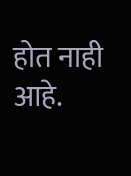होत नाही आहे.